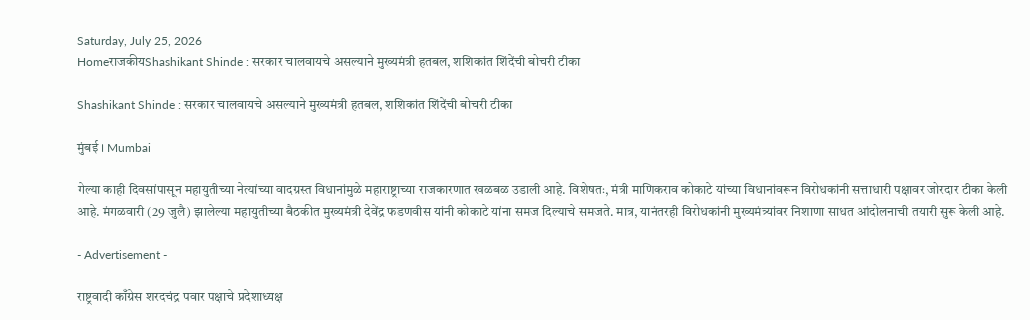Saturday, July 25, 2026
HomeराजकीयShashikant Shinde : सरकार चालवायचे असल्याने मुख्यमंत्री हतबल, शशिकांत शिंदेंची बोचरी टीका

Shashikant Shinde : सरकार चालवायचे असल्याने मुख्यमंत्री हतबल, शशिकांत शिंदेंची बोचरी टीका

मुंबई । Mumbai

गेल्या काही दिवसांपासून महायुतीच्या नेत्यांच्या वादग्रस्त विधानांमुळे महाराष्ट्राच्या राजकारणात खळबळ उडाली आहे. विशेषतः, मंत्री माणिकराव कोकाटे यांच्या विधानांवरून विरोधकांनी सत्ताधारी पक्षावर जोरदार टीका केली आहे. मंगळवारी (29 जुलै) झालेल्या महायुतीच्या बैठकीत मुख्यमंत्री देवेंद्र फडणवीस यांनी कोकाटे यांना समज दिल्याचे समजते. मात्र, यानंतरही विरोधकांनी मुख्यमंत्र्यांवर निशाणा साधत आंदोलनाची तयारी सुरू केली आहे.

- Advertisement -

राष्ट्रवादी काँग्रेस शरदचंद्र पवार पक्षाचे प्रदेशाध्यक्ष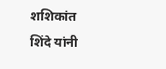शशिकांत शिंदे यांनी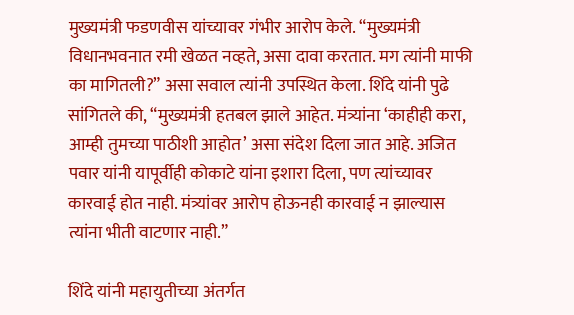मुख्यमंत्री फडणवीस यांच्यावर गंभीर आरोप केले. “मुख्यमंत्री विधानभवनात रमी खेळत नव्हते, असा दावा करतात. मग त्यांनी माफी का मागितली?” असा सवाल त्यांनी उपस्थित केला. शिंदे यांनी पुढे सांगितले की, “मुख्यमंत्री हतबल झाले आहेत. मंत्र्यांना ‘काहीही करा, आम्ही तुमच्या पाठीशी आहोत’ असा संदेश दिला जात आहे. अजित पवार यांनी यापूर्वीही कोकाटे यांना इशारा दिला, पण त्यांच्यावर कारवाई होत नाही. मंत्र्यांवर आरोप होऊनही कारवाई न झाल्यास त्यांना भीती वाटणार नाही.”

शिंदे यांनी महायुतीच्या अंतर्गत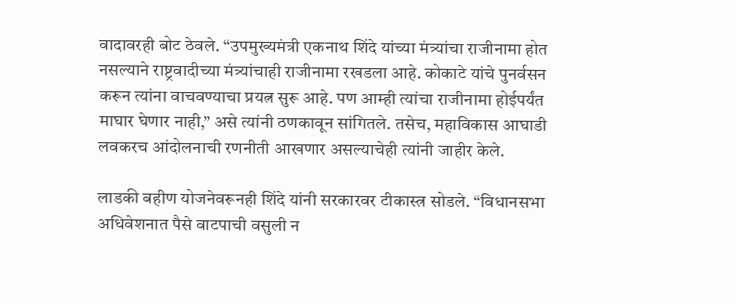वादावरही बोट ठेवले. “उपमुख्यमंत्री एकनाथ शिंदे यांच्या मंत्र्यांचा राजीनामा होत नसल्याने राष्ट्रवादीच्या मंत्र्यांचाही राजीनामा रखडला आहे. कोकाटे यांचे पुनर्वसन करून त्यांना वाचवण्याचा प्रयत्न सुरू आहे. पण आम्ही त्यांचा राजीनामा होईपर्यंत माघार घेणार नाही,” असे त्यांनी ठणकावून सांगितले. तसेच, महाविकास आघाडी लवकरच आंदोलनाची रणनीती आखणार असल्याचेही त्यांनी जाहीर केले.

लाडकी बहीण योजनेवरूनही शिंदे यांनी सरकारवर टीकास्त्र सोडले. “विधानसभा अधिवेशनात पैसे वाटपाची वसुली न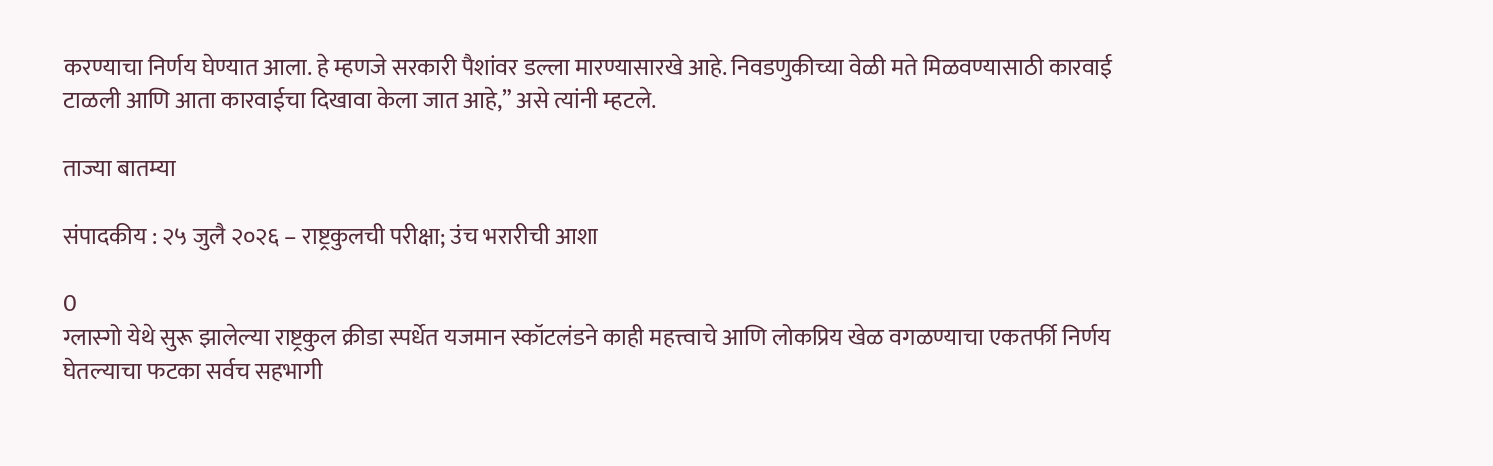करण्याचा निर्णय घेण्यात आला. हे म्हणजे सरकारी पैशांवर डल्ला मारण्यासारखे आहे. निवडणुकीच्या वेळी मते मिळवण्यासाठी कारवाई टाळली आणि आता कारवाईचा दिखावा केला जात आहे,” असे त्यांनी म्हटले.

ताज्या बातम्या

संपादकीय : २५ जुलै २०२६ – राष्ट्रकुलची परीक्षा; उंच भरारीची आशा

0
ग्लास्गो येथे सुरू झालेल्या राष्ट्रकुल क्रीडा स्पर्धेत यजमान स्कॉटलंडने काही महत्त्वाचे आणि लोकप्रिय खेळ वगळण्याचा एकतर्फी निर्णय घेतल्याचा फटका सर्वच सहभागी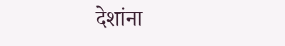देशांना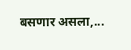बसणार असला,...